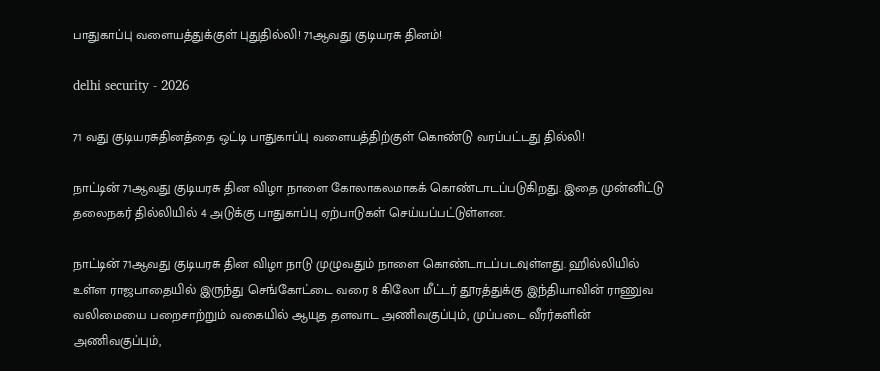பாதுகாப்பு வளையத்துக்குள் புதுதில்லி! 71ஆவது குடியரசு தினம்!

delhi security - 2026

71 வது குடியரசுதினத்தை ஒட்டி பாதுகாப்பு வளையத்திற்குள் கொண்டு வரப்பட்டது தில்லி!

நாட்டின் 71ஆவது குடியரசு தின விழா நாளை கோலாகலமாகக் கொண்டாடப்படுகிறது. இதை முன்னிட்டு தலைநகர் தில்லியில் 4 அடுக்கு பாதுகாப்பு ஏற்பாடுகள் செய்யப்பட்டுள்ளன.

நாட்டின் 71ஆவது குடியரசு தின விழா நாடு முழுவதும் நாளை கொண்டாடப்படவுள்ளது. ஹில்லியில் உள்ள ராஜபாதையில் இருந்து செங்கோட்டை வரை 8 கிலோ மீட்டர் தூரத்துக்கு இந்தியாவின் ராணுவ வலிமையை பறைசாற்றும் வகையில் ஆயுத தளவாட அணிவகுப்பும், முப்படை வீரர்களின் அணிவகுப்பும்,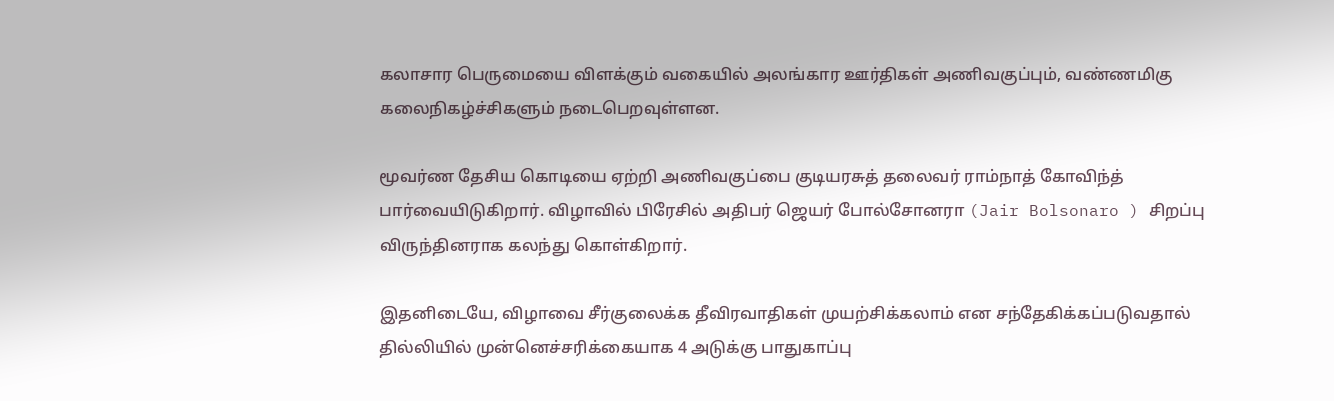கலாசார பெருமையை விளக்கும் வகையில் அலங்கார ஊர்திகள் அணிவகுப்பும், வண்ணமிகு கலைநிகழ்ச்சிகளும் நடைபெறவுள்ளன.

மூவர்ண தேசிய கொடியை ஏற்றி அணிவகுப்பை குடியரசுத் தலைவர் ராம்நாத் கோவிந்த் பார்வையிடுகிறார். விழாவில் பிரேசில் அதிபர் ஜெயர் போல்சோனரா (Jair Bolsonaro ) சிறப்பு விருந்தினராக கலந்து கொள்கிறார்.

இதனிடையே, விழாவை சீர்குலைக்க தீவிரவாதிகள் முயற்சிக்கலாம் என சந்தேகிக்கப்படுவதால் தில்லியில் முன்னெச்சரிக்கையாக 4 அடுக்கு பாதுகாப்பு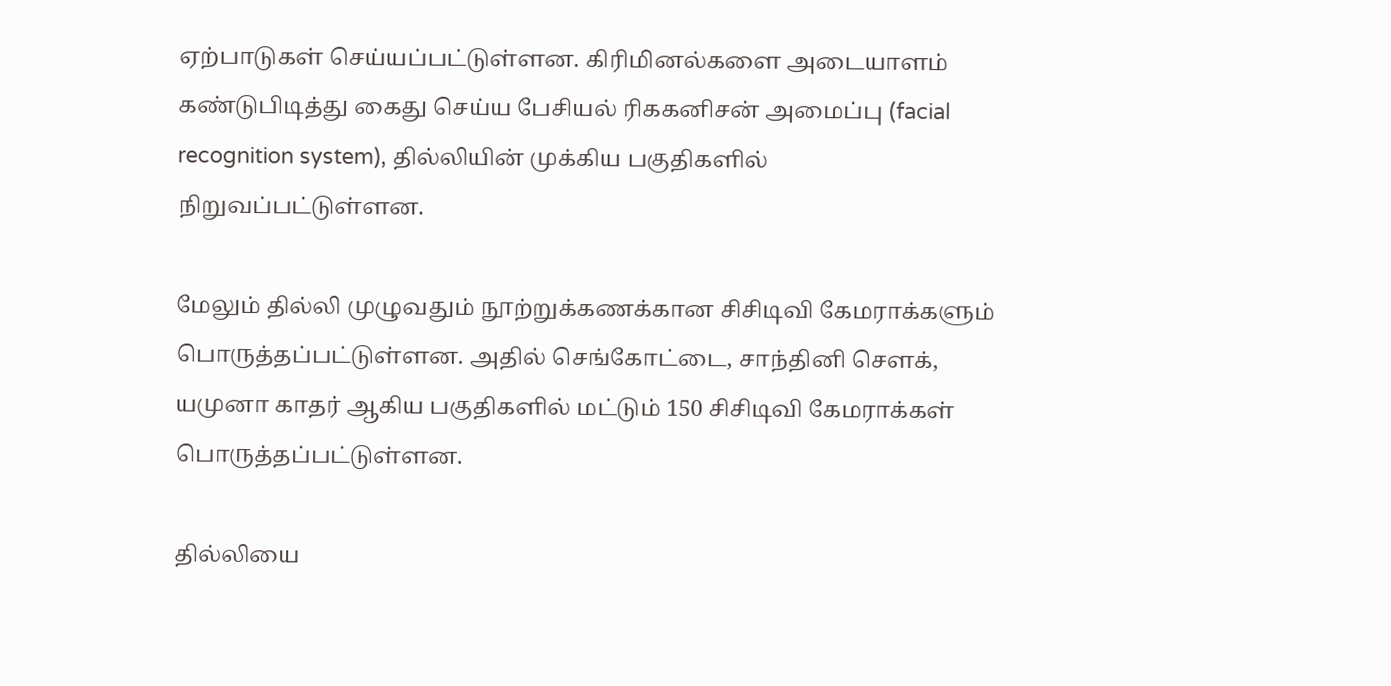ஏற்பாடுகள் செய்யப்பட்டுள்ளன. கிரிமினல்களை அடையாளம் கண்டுபிடித்து கைது செய்ய பேசியல் ரிககனிசன் அமைப்பு (facial recognition system), தில்லியின் முக்கிய பகுதிகளில் நிறுவப்பட்டுள்ளன.

மேலும் தில்லி முழுவதும் நூற்றுக்கணக்கான சிசிடிவி கேமராக்களும் பொருத்தப்பட்டுள்ளன. அதில் செங்கோட்டை, சாந்தினி செளக், யமுனா காதர் ஆகிய பகுதிகளில் மட்டும் 150 சிசிடிவி கேமராக்கள் பொருத்தப்பட்டுள்ளன.

தில்லியை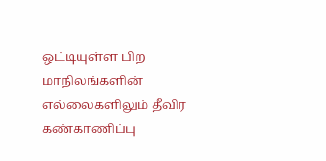ஒட்டியுள்ள பிற மாநிலங்களின் எல்லைகளிலும் தீவிர கண்காணிப்பு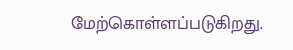மேற்கொள்ளப்படுகிறது.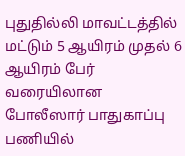புதுதில்லி மாவட்டத்தில் மட்டும் 5 ஆயிரம் முதல் 6 ஆயிரம் பேர் வரையிலான போலீஸார் பாதுகாப்பு பணியில்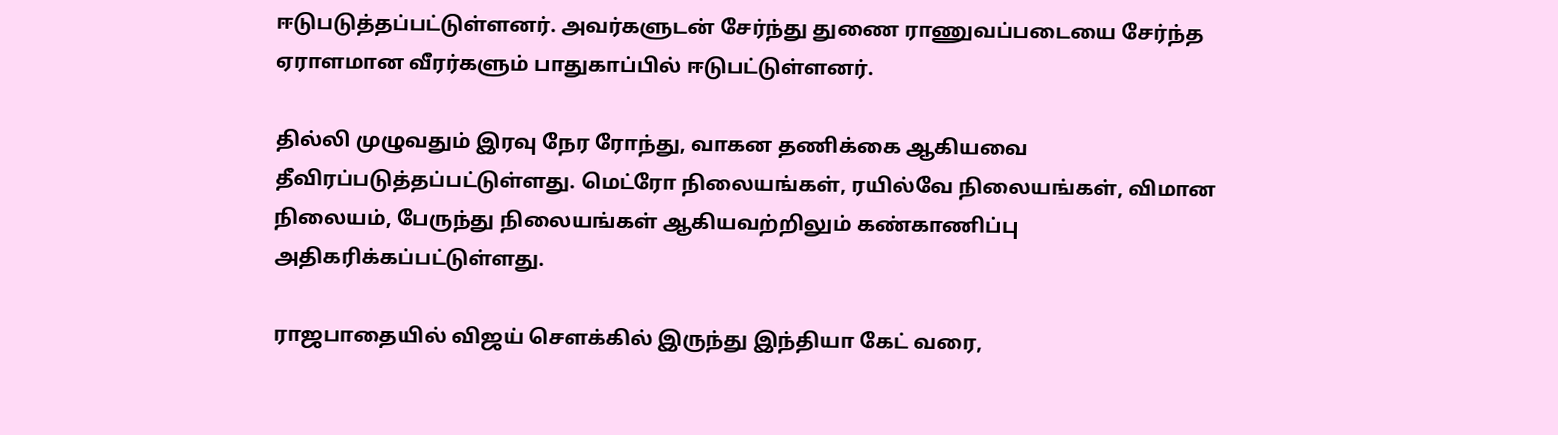ஈடுபடுத்தப்பட்டுள்ளனர். அவர்களுடன் சேர்ந்து துணை ராணுவப்படையை சேர்ந்த ஏராளமான வீரர்களும் பாதுகாப்பில் ஈடுபட்டுள்ளனர்.

தில்லி முழுவதும் இரவு நேர ரோந்து, வாகன தணிக்கை ஆகியவை தீவிரப்படுத்தப்பட்டுள்ளது. மெட்ரோ நிலையங்கள், ரயில்வே நிலையங்கள், விமான நிலையம், பேருந்து நிலையங்கள் ஆகியவற்றிலும் கண்காணிப்பு அதிகரிக்கப்பட்டுள்ளது.

ராஜபாதையில் விஜய் செளக்கில் இருந்து இந்தியா கேட் வரை,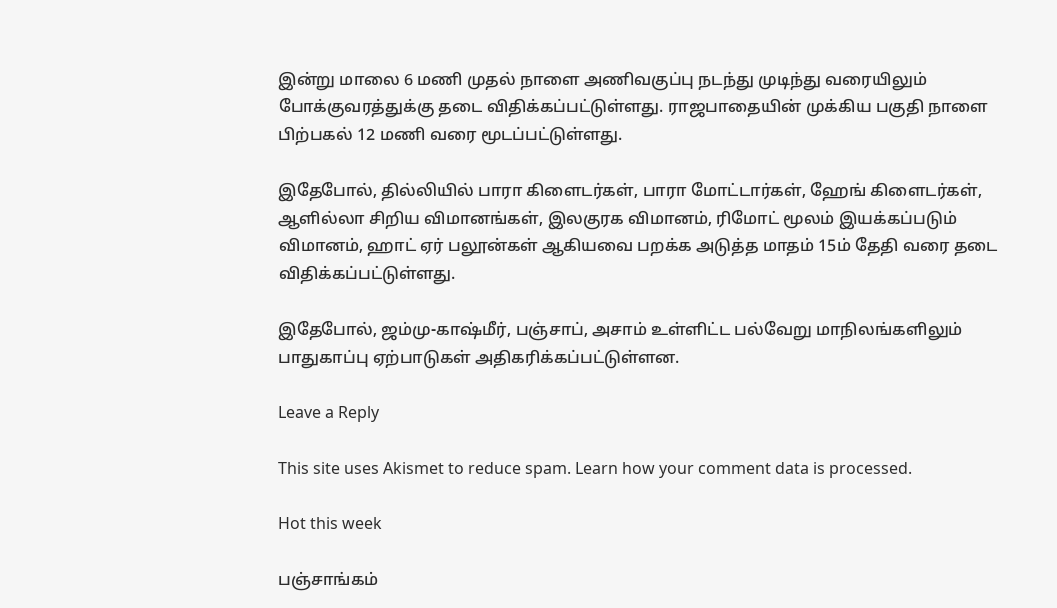இன்று மாலை 6 மணி முதல் நாளை அணிவகுப்பு நடந்து முடிந்து வரையிலும் போக்குவரத்துக்கு தடை விதிக்கப்பட்டுள்ளது. ராஜபாதையின் முக்கிய பகுதி நாளை பிற்பகல் 12 மணி வரை மூடப்பட்டுள்ளது.

இதேபோல், தில்லியில் பாரா கிளைடர்கள், பாரா மோட்டார்கள், ஹேங் கிளைடர்கள், ஆளில்லா சிறிய விமானங்கள், இலகுரக விமானம், ரிமோட் மூலம் இயக்கப்படும் விமானம், ஹாட் ஏர் பலூன்கள் ஆகியவை பறக்க அடுத்த மாதம் 15ம் தேதி வரை தடை விதிக்கப்பட்டுள்ளது.

இதேபோல், ஜம்மு-காஷ்மீர், பஞ்சாப், அசாம் உள்ளிட்ட பல்வேறு மாநிலங்களிலும் பாதுகாப்பு ஏற்பாடுகள் அதிகரிக்கப்பட்டுள்ளன.

Leave a Reply

This site uses Akismet to reduce spam. Learn how your comment data is processed.

Hot this week

பஞ்சாங்கம்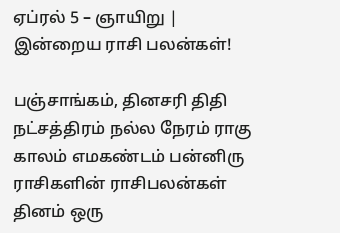ஏப்ரல் 5 – ஞாயிறு | இன்றைய ராசி பலன்கள்!

பஞ்சாங்கம், தினசரி திதி நட்சத்திரம் நல்ல நேரம் ராகு காலம் எமகண்டம் பன்னிரு ராசிகளின் ராசிபலன்கள் தினம் ஒரு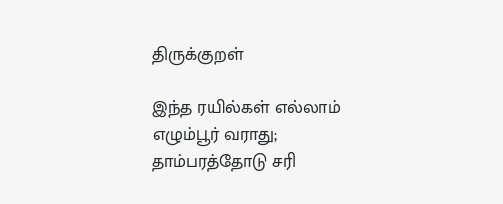திருக்குறள்

இந்த ரயில்கள் எல்லாம் எழும்பூர் வராது; தாம்பரத்தோடு சரி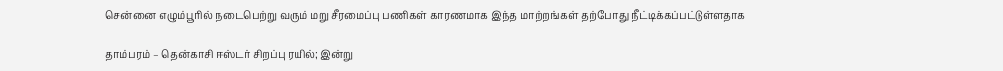சென்னை எழும்பூரில் நடைபெற்று வரும் மறு சீரமைப்பு பணிகள் காரணமாக இந்த மாற்றங்கள் தற்போது நீட்டிக்கப்பட்டுள்ளதாக‌

தாம்பரம் – தென்காசி ஈஸ்டர் சிறப்பு ரயில்; இன்று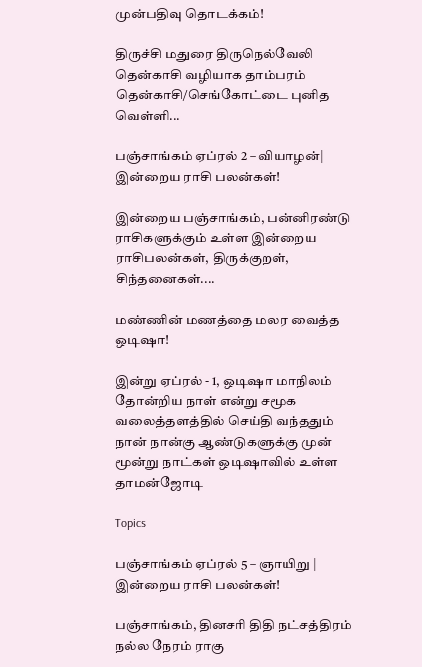முன்பதிவு தொடக்கம்!

திருச்சி மதுரை திருநெல்வேலி தென்காசி வழியாக தாம்பரம் தென்காசி/செங்கோட்டை புனித வெள்ளி...

பஞ்சாங்கம் ஏப்ரல் 2 – வியாழன்| இன்றைய ராசி பலன்கள்!

இன்றைய பஞ்சாங்கம், பன்னிரண்டு ராசிகளுக்கும் உள்ள இன்றைய ராசிபலன்கள், திருக்குறள், சிந்தனைகள்....

மண்ணின் மணத்தை மலர வைத்த ஒடிஷா!

இன்று ஏப்ரல் - 1, ஒடிஷா மாநிலம் தோன்றிய நாள் என்று சமூக வலைத்தளத்தில் செய்தி வந்ததும் நான் நான்கு ஆண்டுகளுக்கு முன் மூன்று நாட்கள் ஒடிஷாவில் உள்ள தாமன்ஜோடி

Topics

பஞ்சாங்கம் ஏப்ரல் 5 – ஞாயிறு | இன்றைய ராசி பலன்கள்!

பஞ்சாங்கம், தினசரி திதி நட்சத்திரம் நல்ல நேரம் ராகு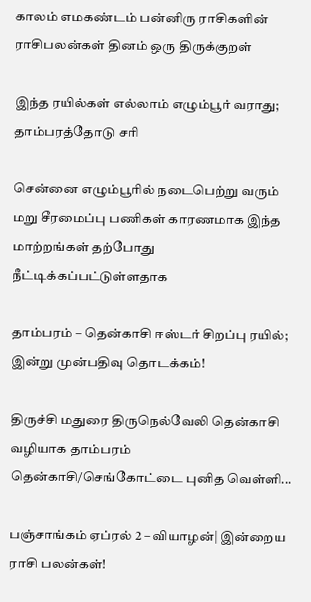காலம் எமகண்டம் பன்னிரு ராசிகளின் ராசிபலன்கள் தினம் ஒரு திருக்குறள்

இந்த ரயில்கள் எல்லாம் எழும்பூர் வராது; தாம்பரத்தோடு சரி

சென்னை எழும்பூரில் நடைபெற்று வரும் மறு சீரமைப்பு பணிகள் காரணமாக இந்த மாற்றங்கள் தற்போது நீட்டிக்கப்பட்டுள்ளதாக‌

தாம்பரம் – தென்காசி ஈஸ்டர் சிறப்பு ரயில்; இன்று முன்பதிவு தொடக்கம்!

திருச்சி மதுரை திருநெல்வேலி தென்காசி வழியாக தாம்பரம் தென்காசி/செங்கோட்டை புனித வெள்ளி...

பஞ்சாங்கம் ஏப்ரல் 2 – வியாழன்| இன்றைய ராசி பலன்கள்!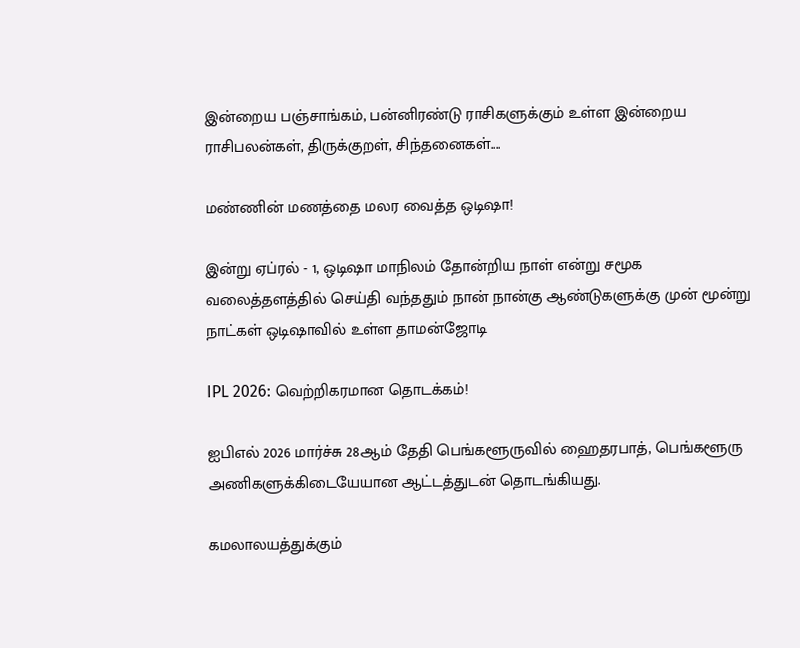இன்றைய பஞ்சாங்கம், பன்னிரண்டு ராசிகளுக்கும் உள்ள இன்றைய ராசிபலன்கள், திருக்குறள், சிந்தனைகள்....

மண்ணின் மணத்தை மலர வைத்த ஒடிஷா!

இன்று ஏப்ரல் - 1, ஒடிஷா மாநிலம் தோன்றிய நாள் என்று சமூக வலைத்தளத்தில் செய்தி வந்ததும் நான் நான்கு ஆண்டுகளுக்கு முன் மூன்று நாட்கள் ஒடிஷாவில் உள்ள தாமன்ஜோடி

IPL 2026: வெற்றிகரமான தொடக்கம்!

ஐபிஎல் 2026 மார்ச்சு 28ஆம் தேதி பெங்களூருவில் ஹைதரபாத், பெங்களூரு அணிகளுக்கிடையேயான ஆட்டத்துடன் தொடங்கியது.

கமலாலயத்துக்கும்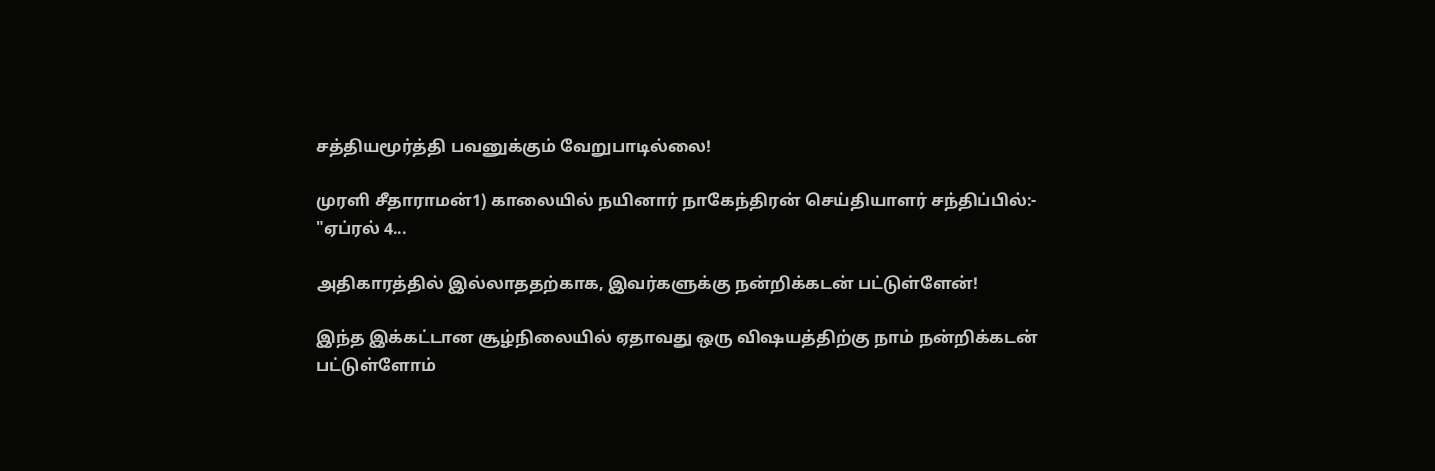சத்தியமூர்த்தி பவனுக்கும் வேறுபாடில்லை!

முரளி சீதாராமன்1) காலையில் நயினார் நாகேந்திரன் செய்தியாளர் சந்திப்பில்:- "ஏப்ரல் 4...

அதிகாரத்தில் இல்லாததற்காக, இவர்களுக்கு நன்றிக்கடன் பட்டுள்ளேன்!

இந்த இக்கட்டான சூழ்நிலையில் ஏதாவது ஒரு விஷயத்திற்கு நாம் நன்றிக்கடன் பட்டுள்ளோம்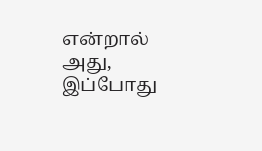என்றால் அது, இப்போது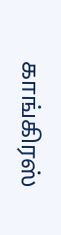காங்கிரஸ்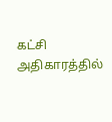கட்சி அதிகாரத்தில்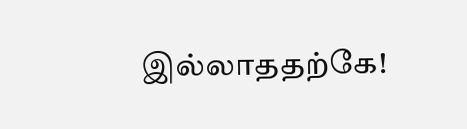இல்லாததற்கே!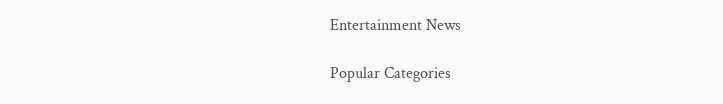Entertainment News

Popular Categories